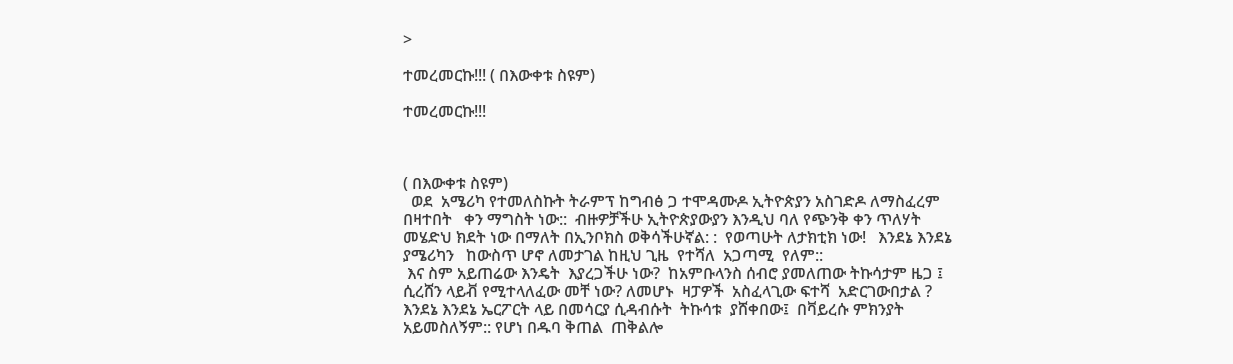>

ተመረመርኩ!!! ( በእውቀቱ ስዩም)

ተመረመርኩ!!!



( በእውቀቱ ስዩም)
  ወደ  አሜሪካ የተመለስኩት ትራምፕ ከግብፅ ጋ ተሞዳሙዶ ኢትዮጵያን አስገድዶ ለማስፈረም  በዛተበት   ቀን ማግስት ነው::  ብዙዎቻችሁ ኢትዮጵያውያን እንዲህ ባለ የጭንቅ ቀን ጥለሃት መሄድህ ክደት ነው በማለት በኢንቦክስ ወቅሳችሁኛል: :  የወጣሁት ለታክቲክ ነው!   እንደኔ እንደኔ ያሜሪካን   ከውስጥ ሆኖ ለመታገል ከዚህ ጊዜ  የተሻለ  አጋጣሚ  የለም::
 እና ስም አይጠሬው እንዴት  እያረጋችሁ ነው?  ከአምቡላንስ ሰብሮ ያመለጠው ትኩሳታም ዜጋ ፤   ሲረሸን ላይቭ የሚተላለፈው መቸ ነው? ለመሆኑ  ዛፓዎች  አስፈላጊው ፍተሻ  አድርገውበታል ?  እንደኔ እንደኔ ኤርፖርት ላይ በመሳርያ ሲዳብሱት  ትኩሳቱ  ያሸቀበው፤  በቫይረሱ ምክንያት  አይመስለኝም:: የሆነ በዱባ ቅጠል  ጠቅልሎ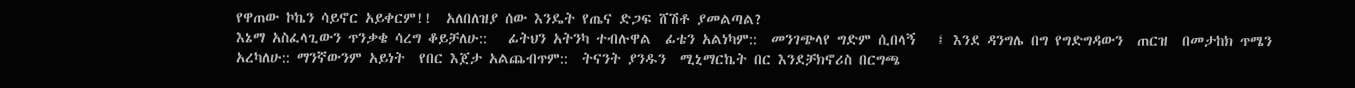የዋጠው ኮኬን ሳይኖር አይቀርም!!  አለበለዝያ ሰው እንዴት የጤና ድጋፍ ሸሽቶ ያመልጣል?
እኔማ አስፈላጊውን ጥንቃቄ ሳረግ ቆይቻለሁ::   ፊትህን አትንካ ተብሉዋል  ፊቴን አልነካም::  መንገጭላየ ግድም ሲበላኝ   ፤ እንደ ዳንግሌ በግ የግድግዳውን  ጠርዝ  በመታከክ ጥሜን አረካለሁ:: ማንኛውንም አይነት  የበር እጀታ አልጨብጥም::  ትናንት ያንዱን  ሚኒማርኬት በር እንደቻክኖሪስ በርግጫ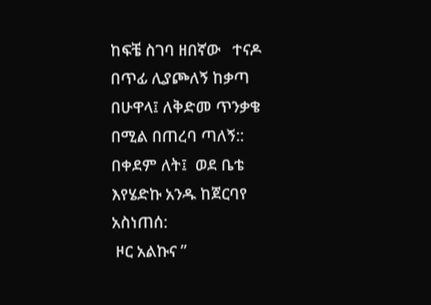ከፍቼ ስገባ ዘበኛው   ተናዶ በጥፊ ሊያጮለኝ ከቃጣ በሁዋላ፤ ለቅድመ ጥንቃቄ በሚል በጠረባ ጣለኝ::
በቀደም ለት፤  ወደ ቤቴ እየሄድኩ አንዱ ከጀርባየ  አስነጠሰ:
 ዞር አልኩና ”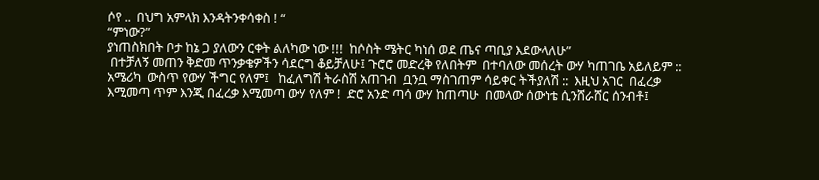ሶየ ..  በህግ አምላክ እንዳትንቀሳቀስ ! “
“ምነው?”
ያነጠስክበት ቦታ ከኔ ጋ ያለውን ርቀት ልለካው ነው !!!  ከሶስት ሜትር ካነሰ ወደ ጤና ጣቢያ እደውላለሁ”
 በተቻለኝ መጠን ቅድመ ጥንቃቄዎችን ሳደርግ ቆይቻለሁ፤ ጉሮሮ መድረቅ የለበትም  በተባለው መሰረት ውሃ ካጠገቤ አይለይም ::  አሜሪካ  ውስጥ የውሃ ችግር የለም፤   ከፈለግሽ ትራስሽ አጠገብ  ቧንቧ ማስገጠም ሳይቀር ትችያለሽ ::  እዚህ አገር  በፈረቃ እሚመጣ ጥም እንጂ በፈረቃ እሚመጣ ውሃ የለም !  ድሮ አንድ ጣሳ ውሃ ከጠጣሁ  በመላው ሰውነቴ ሲንሸራሸር ሰንብቶ፤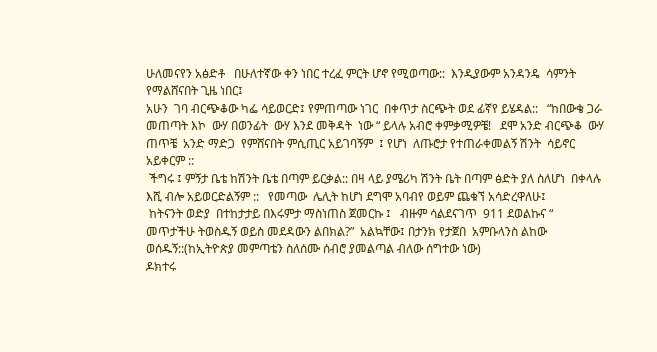ሁለመናየን አፅድቶ   በሁለተኛው ቀን ነበር ተረፈ ምርት ሆኖ የሚወጣው::  እንዲያውም አንዳንዴ  ሳምንት የማልሸናበት ጊዜ ነበር፤
አሁን  ገባ ብርጭቆው ካፌ ሳይወርድ፤ የምጠጣው ነገር  በቀጥታ ስርጭት ወደ ፊኛየ ይሄዳል::   “ከበውቄ ጋራ  መጠጣት እኮ  ውሃ በወንፊት  ውሃ እንደ መቅዳት  ነው “ ይላሉ አብሮ ቀምቃሚዎቼ!   ደሞ አንድ ብርጭቆ  ውሃ ጠጥቼ  አንድ ማድጋ  የምሸናበት ምሲጢር አይገባኝም  ፤ የሆነ  ለጡሮታ የተጠራቀመልኝ ሽንት  ሳይኖር አይቀርም ::
 ችግሩ ፤ ምኝታ ቤቴ ከሽንት ቤቴ በጣም ይርቃል:: በዛ ላይ ያሜሪካ ሽንት ቤት በጣም ፅድት ያለ ስለሆነ  በቀላሉ  እሺ ብሎ አይወርድልኝም ::   የመጣው  ሌሊት ከሆነ ደግሞ አባብየ ወይም ጨቁኘ አሳድረዋለሁ፤
 ከትናንት ወድያ  በተከታታይ በእሩምታ ማስነጠስ ጀመርኩ ፤   ብዙም ሳልደናገጥ  911 ደወልኩና “ መጥታችሁ ትወስዱኝ ወይስ መደዳውን ልበክል?”  አልኳቸው፤ በታንክ የታጀበ  አምቡላንስ ልከው ወሰዱኝ::(ከኢትዮጵያ መምጣቴን ስለሰሙ ሰብሮ ያመልጣል ብለው ሰግተው ነው)
ዶክተሩ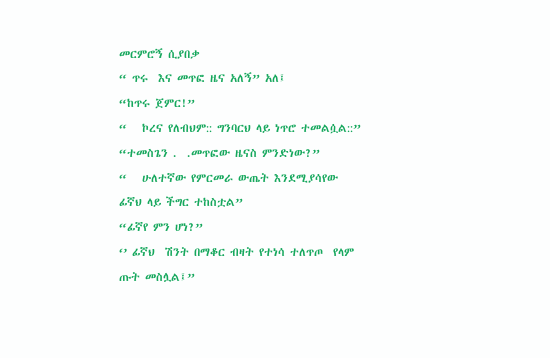መርምሮኝ ሲያበቃ
“ ጥሩ  እና መጥፎ ዜና አለኝ” አለ፤
“ከጥሩ ጀምር!”
“   ኮረና የለብህም:: ግንባርህ ላይ ነጥሮ ተመልሷል::”
“ተመስጌን .  .መጥፎው ዜናስ ምንድነው?”
“   ሁለተኛው የምርመራ ውጤት እንደሚያሳየው   ፊኛህ ላይ ችግር ተከስቷል”
“ፊኛየ ምን ሆነ?”
‘’ ፊኛህ  ሽንት በማቆር ብዛት የተነሳ ተለጥጦ  የላም ጡት መስሏል፤”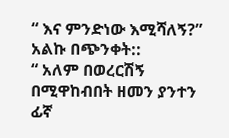“ እና ምንድነው እሚሻለኝ?” አልኩ በጭንቀት::
“ አለም በወረርሽኝ በሚዋከብበት ዘመን ያንተን ፊኛ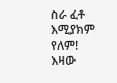ስራ ፈቶ እሚያክም የለም! እዛው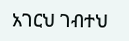አገርህ ገብተህ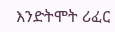እንድትሞት ሪፈር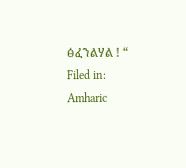ፅፈንልሃል ! “
Filed in: Amharic